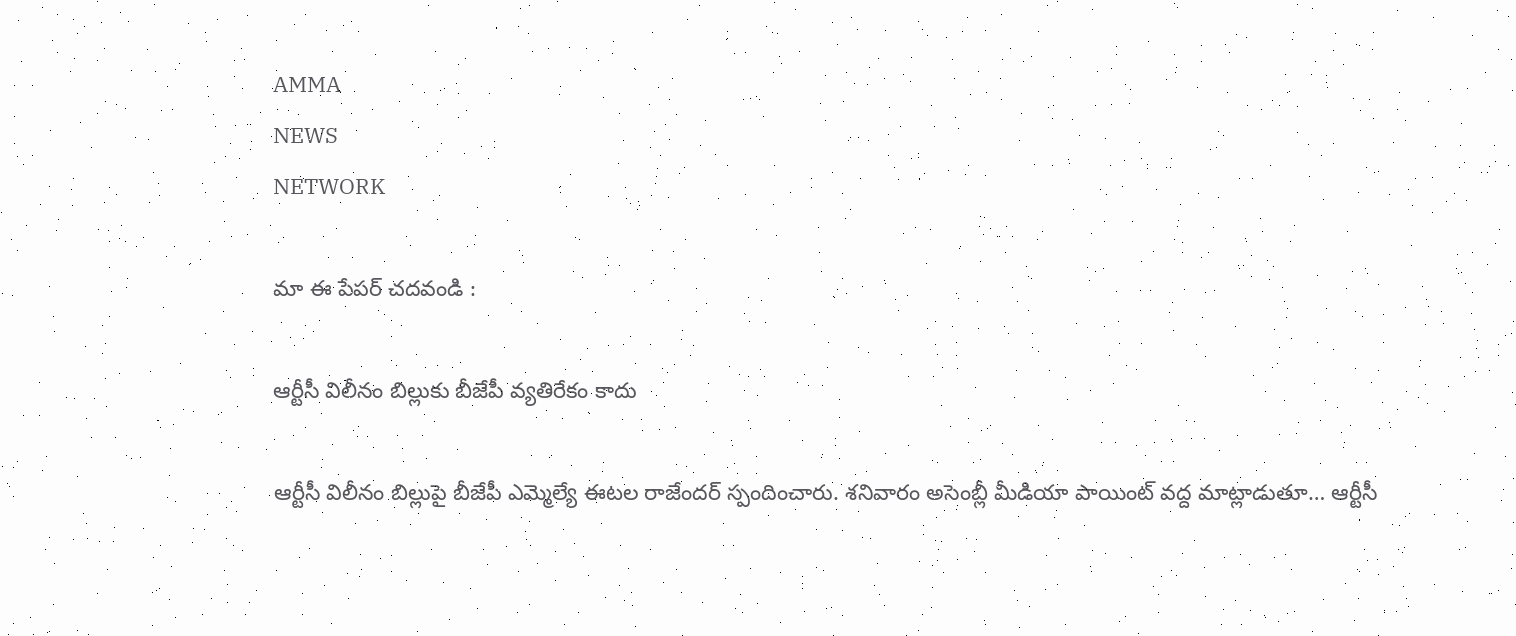AMMA
NEWS
NETWORK

మా ఈ పేపర్ చదవండి :

ఆర్టీసీ విలీనం బిల్లుకు బీజేపీ వ్యతిరేకం కాదు

ఆర్టీసీ విలీనం బిల్లుపై బీజేపీ ఎమ్మెల్యే ఈటల రాజేందర్ స్పందించారు. శనివారం అసెంబ్లీ మీడియా పాయింట్ వద్ద మాట్లాడుతూ… ఆర్టీసీ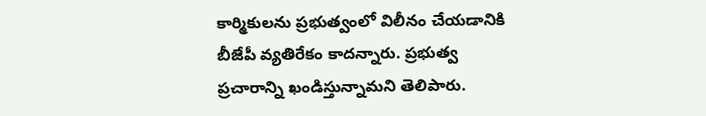కార్మికులను ప్రభుత్వంలో విలీనం చేయడానికి బీజేపీ వ్యతిరేకం కాదన్నారు. ప్రభుత్వ ప్రచారాన్ని ఖండిస్తున్నామని తెలిపారు.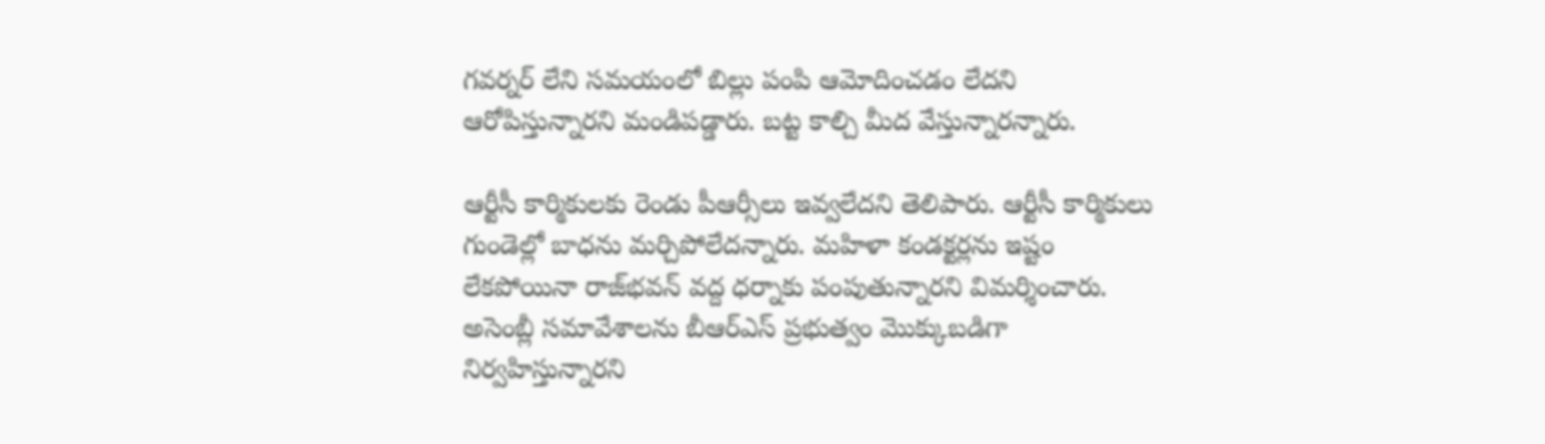గవర్నర్ లేని సమయంలో బిల్లు పంపి ఆమోదించడం లేదని ఆరోపిస్తున్నారని మండిపడ్డారు. బట్ట కాల్చి మీద వేస్తున్నారన్నారు.

ఆర్టీసీ కార్మికులకు రెండు పీఆర్సీలు ఇవ్వలేదని తెలిపారు. ఆర్టీసీ కార్మికులు గుండెల్లో బాధను మర్చిపోలేదన్నారు. మహిళా కండక్టర్లను ఇష్టం లేకపోయినా రాజ్‌భవన్ వద్ద ధర్నాకు పంపుతున్నారని విమర్శించారు. అసెంబ్లీ సమావేశాలను బీఆర్‌ఎస్ ప్రభుత్వం మొక్కుబడిగా నిర్వహిస్తున్నారని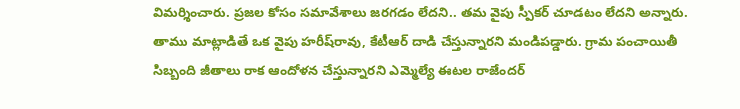విమర్శించారు. ప్రజల కోసం సమావేశాలు జరగడం లేదని.. తమ వైపు స్పీకర్ చూడటం లేదని అన్నారు. తాము మాట్లాడితే ఒక వైపు హరీష్‌రావు, కేటీఆర్ దాడి చేస్తున్నారని మండిపడ్డారు. గ్రామ పంచాయితీ సిబ్బంది జీతాలు రాక ఆందోళన చేస్తున్నారని ఎమ్మెల్యే ఈటల రాజేందర్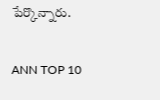పేర్కొన్నారు.

ANN TOP 10